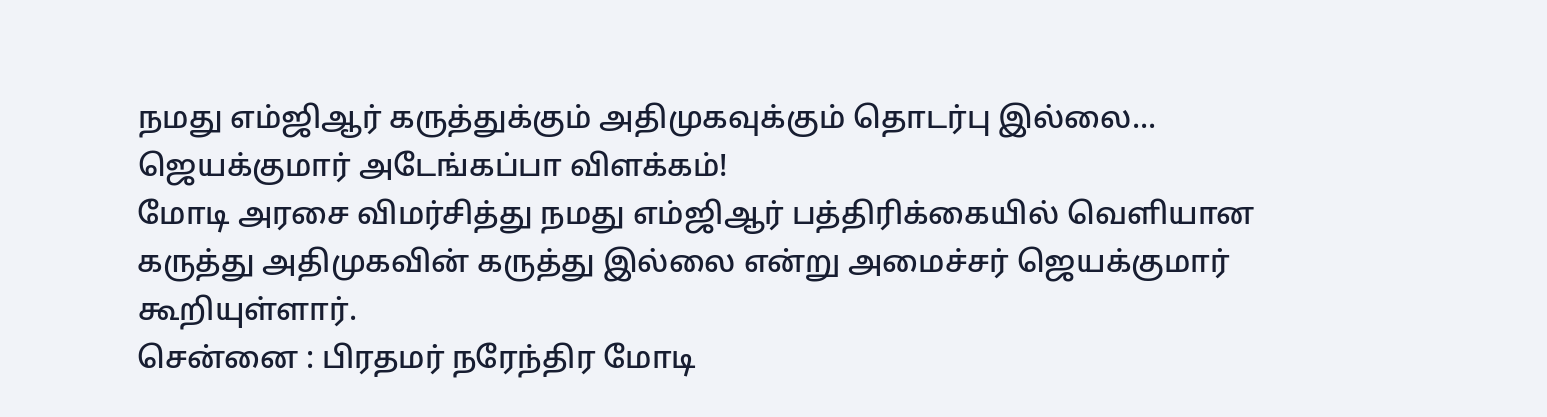நமது எம்ஜிஆர் கருத்துக்கும் அதிமுகவுக்கும் தொடர்பு இல்லை... ஜெயக்குமார் அடேங்கப்பா விளக்கம்!
மோடி அரசை விமர்சித்து நமது எம்ஜிஆர் பத்திரிக்கையில் வெளியான கருத்து அதிமுகவின் கருத்து இல்லை என்று அமைச்சர் ஜெயக்குமார் கூறியுள்ளார்.
சென்னை : பிரதமர் நரேந்திர மோடி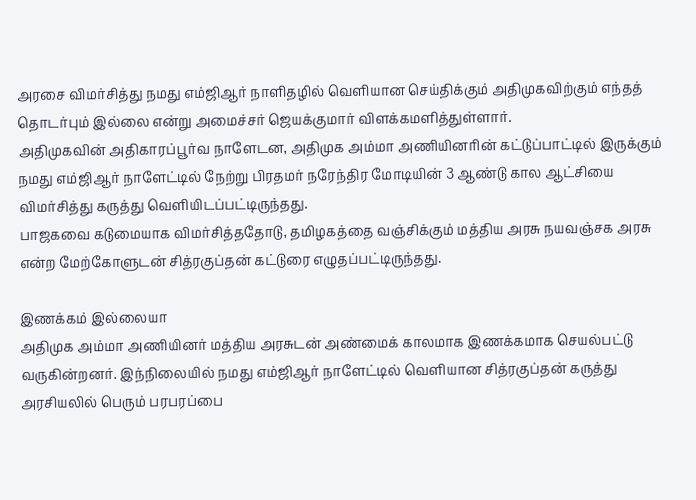அரசை விமர்சித்து நமது எம்ஜிஆர் நாளிதழில் வெளியான செய்திக்கும் அதிமுகவிற்கும் எந்தத் தொடர்பும் இல்லை என்று அமைச்சர் ஜெயக்குமார் விளக்கமளித்துள்ளார்.
அதிமுகவின் அதிகாரப்பூர்வ நாளேடன, அதிமுக அம்மா அணியினரின் கட்டுப்பாட்டில் இருக்கும் நமது எம்ஜிஆர் நாளேட்டில் நேற்று பிரதமர் நரேந்திர மோடியின் 3 ஆண்டு கால ஆட்சியை விமர்சித்து கருத்து வெளியிடப்பட்டிருந்தது.
பாஜகவை கடுமையாக விமர்சித்ததோடு, தமிழகத்தை வஞ்சிக்கும் மத்திய அரசு நயவஞ்சக அரசு என்ற மேற்கோளுடன் சித்ரகுப்தன் கட்டுரை எழுதப்பட்டிருந்தது.

இணக்கம் இல்லையா
அதிமுக அம்மா அணியினர் மத்திய அரசுடன் அண்மைக் காலமாக இணக்கமாக செயல்பட்டு வருகின்றனர். இந்நிலையில் நமது எம்ஜிஆர் நாளேட்டில் வெளியான சித்ரகுப்தன் கருத்து அரசியலில் பெரும் பரபரப்பை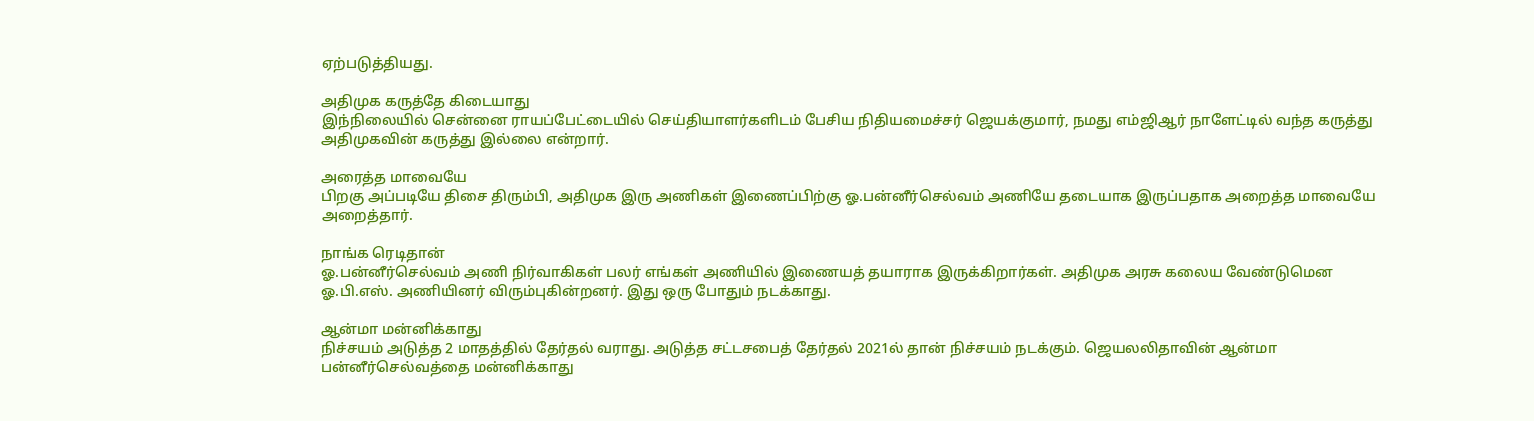ஏற்படுத்தியது.

அதிமுக கருத்தே கிடையாது
இந்நிலையில் சென்னை ராயப்பேட்டையில் செய்தியாளர்களிடம் பேசிய நிதியமைச்சர் ஜெயக்குமார், நமது எம்ஜிஆர் நாளேட்டில் வந்த கருத்து அதிமுகவின் கருத்து இல்லை என்றார்.

அரைத்த மாவையே
பிறகு அப்படியே திசை திரும்பி, அதிமுக இரு அணிகள் இணைப்பிற்கு ஓ.பன்னீர்செல்வம் அணியே தடையாக இருப்பதாக அறைத்த மாவையே அறைத்தார்.

நாங்க ரெடிதான்
ஓ.பன்னீர்செல்வம் அணி நிர்வாகிகள் பலர் எங்கள் அணியில் இணையத் தயாராக இருக்கிறார்கள். அதிமுக அரசு கலைய வேண்டுமென ஓ.பி.எஸ். அணியினர் விரும்புகின்றனர். இது ஒரு போதும் நடக்காது.

ஆன்மா மன்னிக்காது
நிச்சயம் அடுத்த 2 மாதத்தில் தேர்தல் வராது. அடுத்த சட்டசபைத் தேர்தல் 2021ல் தான் நிச்சயம் நடக்கும். ஜெயலலிதாவின் ஆன்மா பன்னீர்செல்வத்தை மன்னிக்காது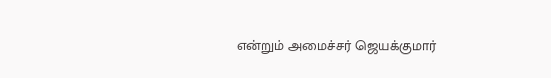என்றும் அமைச்சர் ஜெயக்குமார்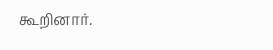கூறினார்.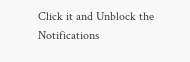Click it and Unblock the Notifications